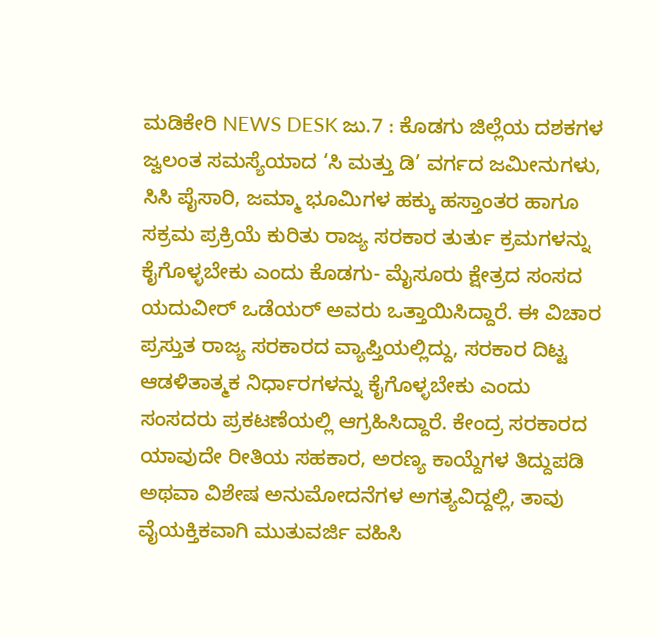ಮಡಿಕೇರಿ NEWS DESK ಜು.7 : ಕೊಡಗು ಜಿಲ್ಲೆಯ ದಶಕಗಳ ಜ್ವಲಂತ ಸಮಸ್ಯೆಯಾದ ‘ಸಿ ಮತ್ತು ಡಿ’ ವರ್ಗದ ಜಮೀನುಗಳು, ಸಿಸಿ ಪೈಸಾರಿ, ಜಮ್ಮಾ ಭೂಮಿಗಳ ಹಕ್ಕು ಹಸ್ತಾಂತರ ಹಾಗೂ ಸಕ್ರಮ ಪ್ರಕ್ರಿಯೆ ಕುರಿತು ರಾಜ್ಯ ಸರಕಾರ ತುರ್ತು ಕ್ರಮಗಳನ್ನು ಕೈಗೊಳ್ಳಬೇಕು ಎಂದು ಕೊಡಗು- ಮೈಸೂರು ಕ್ಷೇತ್ರದ ಸಂಸದ ಯದುವೀರ್ ಒಡೆಯರ್ ಅವರು ಒತ್ತಾಯಿಸಿದ್ದಾರೆ. ಈ ವಿಚಾರ ಪ್ರಸ್ತುತ ರಾಜ್ಯ ಸರಕಾರದ ವ್ಯಾಪ್ತಿಯಲ್ಲಿದ್ದು, ಸರಕಾರ ದಿಟ್ಟ ಆಡಳಿತಾತ್ಮಕ ನಿರ್ಧಾರಗಳನ್ನು ಕೈಗೊಳ್ಳಬೇಕು ಎಂದು ಸಂಸದರು ಪ್ರಕಟಣೆಯಲ್ಲಿ ಆಗ್ರಹಿಸಿದ್ದಾರೆ. ಕೇಂದ್ರ ಸರಕಾರದ ಯಾವುದೇ ರೀತಿಯ ಸಹಕಾರ, ಅರಣ್ಯ ಕಾಯ್ದೆಗಳ ತಿದ್ದುಪಡಿ ಅಥವಾ ವಿಶೇಷ ಅನುಮೋದನೆಗಳ ಅಗತ್ಯವಿದ್ದಲ್ಲಿ, ತಾವು ವೈಯಕ್ತಿಕವಾಗಿ ಮುತುವರ್ಜಿ ವಹಿಸಿ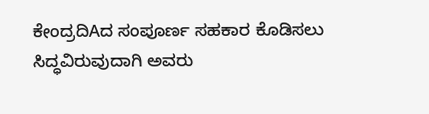ಕೇಂದ್ರದಿAದ ಸಂಪೂರ್ಣ ಸಹಕಾರ ಕೊಡಿಸಲು ಸಿದ್ಧವಿರುವುದಾಗಿ ಅವರು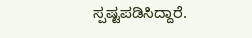ಸ್ಪಷ್ಟಪಡಿಸಿದ್ದಾರೆ.